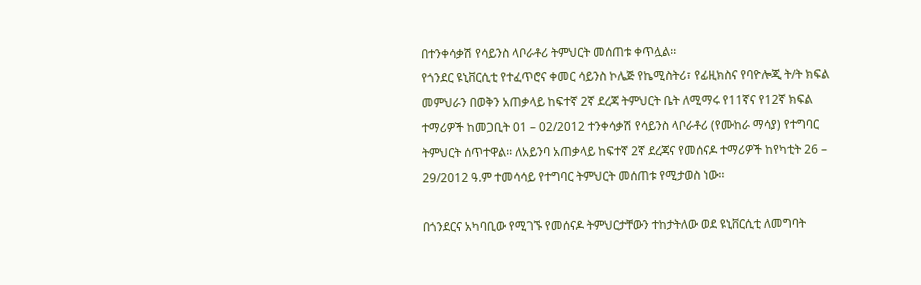በተንቀሳቃሽ የሳይንስ ላቦራቶሪ ትምህርት መሰጠቱ ቀጥሏል፡፡
የጎንደር ዩኒቨርሲቲ የተፈጥሮና ቀመር ሳይንስ ኮሌጅ የኬሚስትሪ፣ የፊዚክስና የባዮሎጂ ት/ት ክፍል መምህራን በወቅን አጠቃላይ ከፍተኛ 2ኛ ደረጃ ትምህርት ቤት ለሚማሩ የ11ኛና የ12ኛ ክፍል ተማሪዎች ከመጋቢት 01 – 02/2012 ተንቀሳቃሽ የሳይንስ ላቦራቶሪ (የሙከራ ማሳያ) የተግባር ትምህርት ሰጥተዋል፡፡ ለአይንባ አጠቃላይ ከፍተኛ 2ኛ ደረጃና የመሰናዶ ተማሪዎች ከየካቲት 26 – 29/2012 ዓ.ም ተመሳሳይ የተግባር ትምህርት መሰጠቱ የሚታወስ ነው፡፡

በጎንደርና አካባቢው የሚገኙ የመሰናዶ ትምህርታቸውን ተከታትለው ወደ ዩኒቨርሲቲ ለመግባት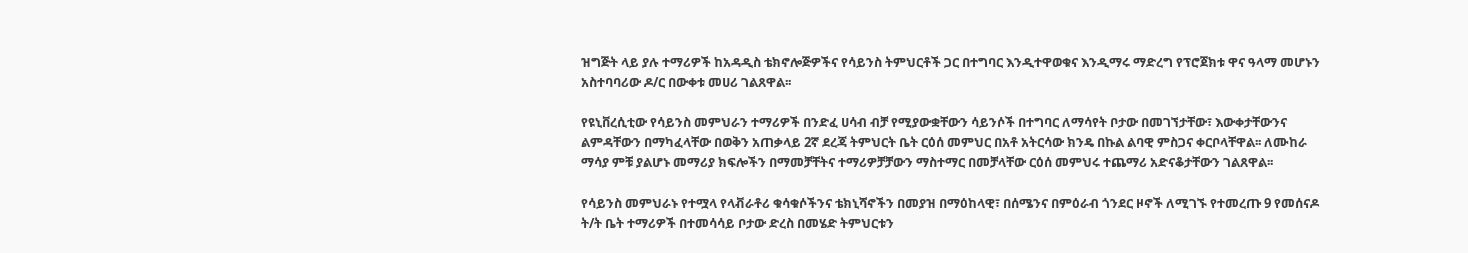ዝግጅት ላይ ያሉ ተማሪዎች ከአዳዲስ ቴክኖሎጅዎችና የሳይንስ ትምህርቶች ጋር በተግባር እንዲተዋወቁና እንዲማሩ ማድረግ የፕሮጀክቱ ዋና ዓላማ መሆኑን አስተባባሪው ዶ/ር በውቀቱ መሀሪ ገልጸዋል፡፡

የዩኒቨረሲቲው የሳይንስ መምህራን ተማሪዎች በንድፈ ሀሳብ ብቻ የሚያውቋቸውን ሳይንሶች በተግባር ለማሳየት ቦታው በመገኘታቸው፣ እውቀታቸውንና ልምዳቸውን በማካፈላቸው በወቅን አጠቃላይ 2ኛ ደረጃ ትምህርት ቤት ርዕሰ መምህር በአቶ አትርሳው ክንዴ በኩል ልባዊ ምስጋና ቀርቦላቸዋል፡፡ ለሙከራ ማሳያ ምቹ ያልሆኑ መማሪያ ክፍሎችን በማመቻቸትና ተማሪዎቻቻውን ማስተማር በመቻላቸው ርዕሰ መምህሩ ተጨማሪ አድናቆታቸውን ገልጸዋል፡፡

የሳይንስ መምህራኑ የተሟላ የላቭራቶሪ ቁሳቁሶችንና ቴክኒሻኖችን በመያዝ በማዕከላዊ፣ በሰሜንና በምዕራብ ጎንደር ዞኖች ለሚገኙ የተመረጡ 9 የመሰናዶ ት/ት ቤት ተማሪዎች በተመሳሳይ ቦታው ድረስ በመሄድ ትምህርቱን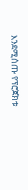እንደሚሰጡ የፕሮጀክቱ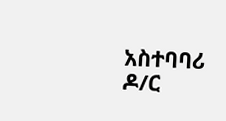አስተባባሪ ዶ/ር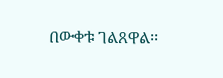በውቀቱ ገልጸዋል፡፡